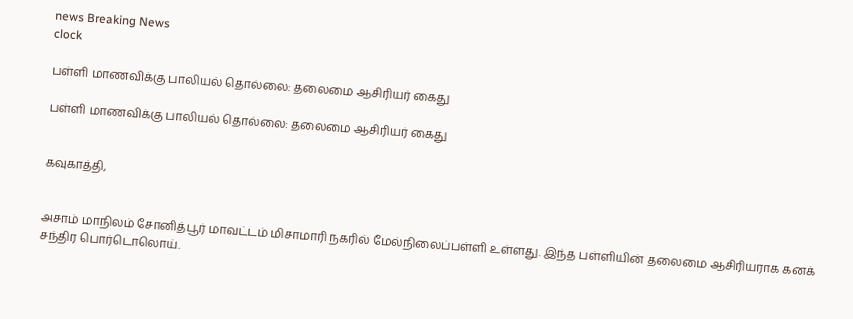news Breaking News
clock

பள்ளி மாணவிக்கு பாலியல் தொல்லை: தலைமை ஆசிரியர் கைது

பள்ளி மாணவிக்கு பாலியல் தொல்லை: தலைமை ஆசிரியர் கைது


கவுகாத்தி,


அசாம் மாநிலம் சோனித்பூர் மாவட்டம் மிசாமாரி நகரில் மேல்நிலைப்பள்ளி உள்ளது. இந்த பள்ளியின் தலைமை ஆசிரியராக கனக் சந்திர பொர்டொலொய்.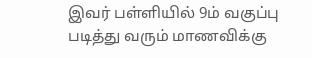இவர் பள்ளியில் 9ம் வகுப்பு படித்து வரும் மாணவிக்கு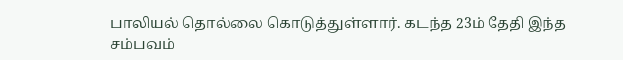பாலியல் தொல்லை கொடுத்துள்ளார். கடந்த 23ம் தேதி இந்த சம்பவம்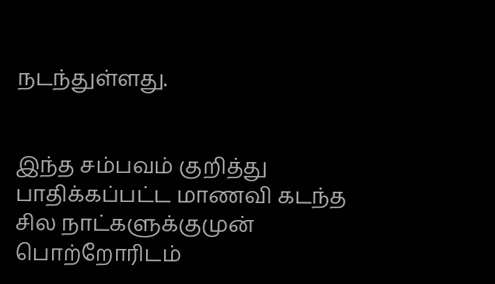நடந்துள்ளது.


இந்த சம்பவம் குறித்து பாதிக்கப்பட்ட மாணவி கடந்த சில நாட்களுக்குமுன் பொற்றோரிடம்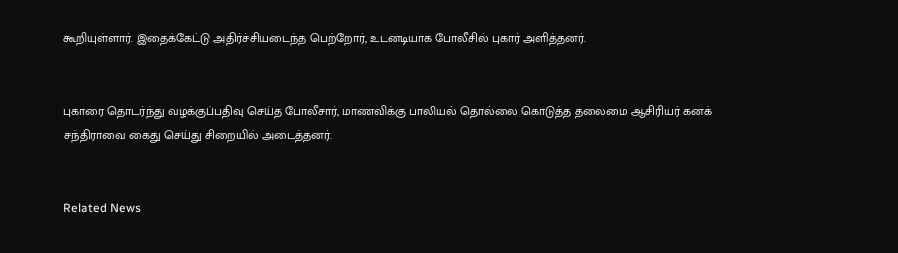கூறியுள்ளார். இதைக்கேட்டு அதிர்ச்சியடைந்த பெற்றோர், உடனடியாக போலீசில் புகார் அளித்தனர்.


புகாரை தொடர்ந்து வழக்குப்பதிவு செய்த போலீசார், மாணவிக்கு பாலியல் தொல்லை கொடுத்த தலைமை ஆசிரியர் கனக் சந்திராவை கைது செய்து சிறையில் அடைத்தனர்.


Related News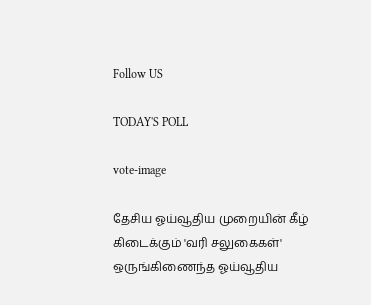Follow US

TODAY'S POLL

vote-image

தேசிய ஓய்வூதிய முறையின் கீழ் கிடைக்கும் 'வரி சலுகைகள்' ஒருங்கிணைந்த ஓய்வூதிய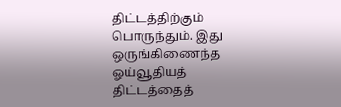திட்டத்திற்கும் பொருந்தும். இது ஒருங்கிணைந்த ஓய்வூதியத் திட்டத்தைத்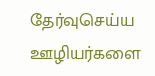தேர்வுசெய்ய ஊழியர்களை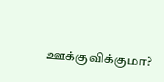ஊக்குவிக்குமா?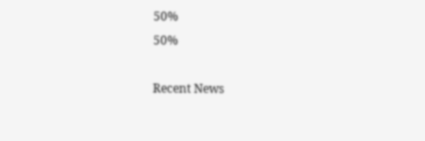50%
50%

Recent News